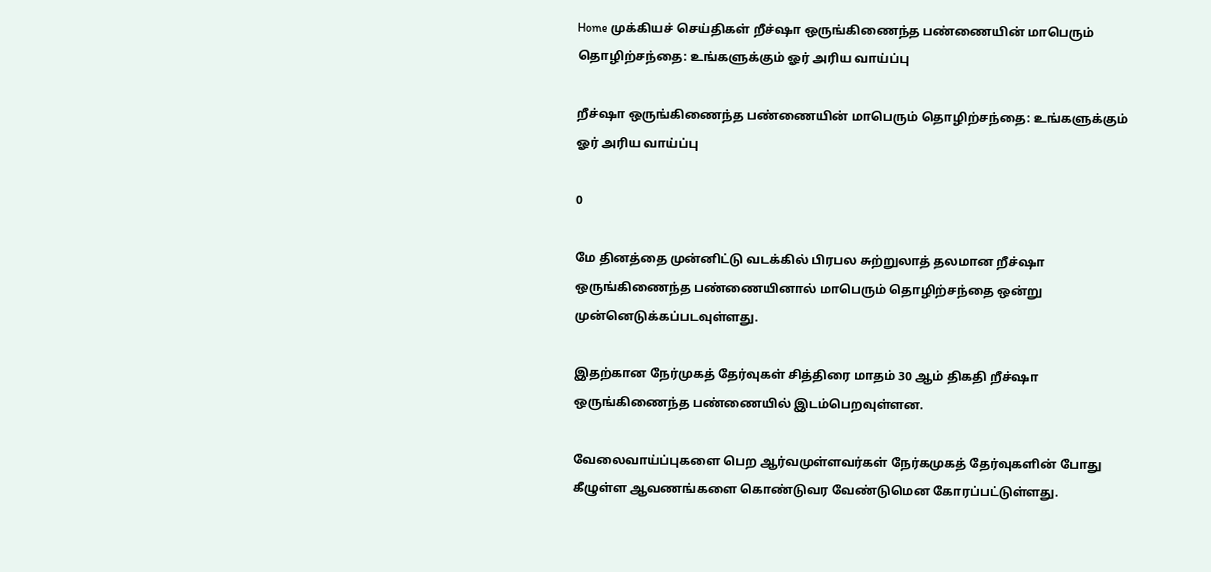Home முக்கியச் செய்திகள் றீச்ஷா ஒருங்கிணைந்த பண்ணையின் மாபெரும் தொழிற்சந்தை: உங்களுக்கும் ஓர் அரிய வாய்ப்பு

றீச்ஷா ஒருங்கிணைந்த பண்ணையின் மாபெரும் தொழிற்சந்தை: உங்களுக்கும் ஓர் அரிய வாய்ப்பு

0

மே தினத்தை முன்னிட்டு வடக்கில் பிரபல சுற்றுலாத் தலமான றீச்ஷா ஒருங்கிணைந்த பண்ணையினால் மாபெரும் தொழிற்சந்தை ஒன்று முன்னெடுக்கப்படவுள்ளது.

இதற்கான நேர்முகத் தேர்வுகள் சித்திரை மாதம் 30 ஆம் திகதி றீச்ஷா ஒருங்கிணைந்த பண்ணையில் இடம்பெறவுள்ளன.

வேலைவாய்ப்புகளை பெற ஆர்வமுள்ளவர்கள் நேர்கமுகத் தேர்வுகளின் போது கீழுள்ள ஆவணங்களை கொண்டுவர வேண்டுமென கோரப்பட்டுள்ளது.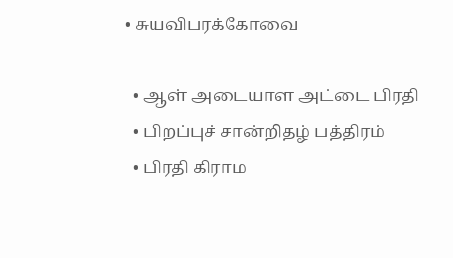• சுயவிபரக்கோவை

  • ஆள் அடையாள அட்டை பிரதி
  • பிறப்புச் சான்றிதழ் பத்திரம்
  • பிரதி கிராம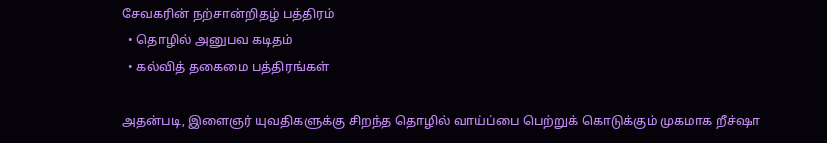சேவகரின் நற்சான்றிதழ் பத்திரம்
  • தொழில் அனுபவ கடிதம்
  • கல்வித் தகைமை பத்திரங்கள்

அதன்படி, இளைஞர் யுவதிகளுக்கு சிறந்த தொழில் வாய்ப்பை பெற்றுக் கொடுக்கும் முகமாக றீச்ஷா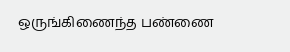ஒருங்கிணைந்த பண்ணை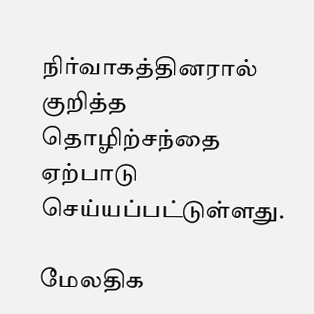நிர்வாகத்தினரால் குறித்த தொழிற்சந்தை ஏற்பாடு செய்யப்பட்டுள்ளது.

மேலதிக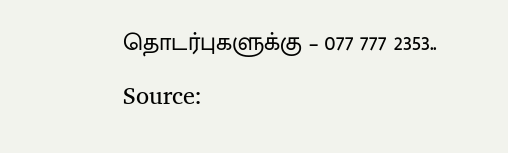தொடர்புகளுக்கு – 077 777 2353..

Source: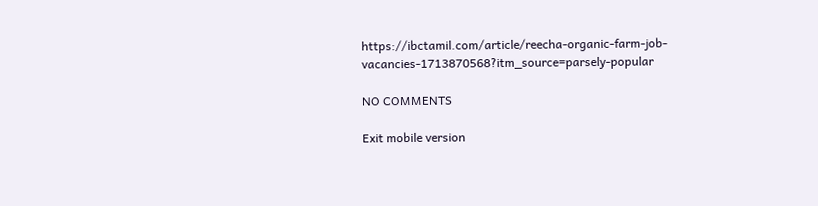https://ibctamil.com/article/reecha-organic-farm-job-vacancies-1713870568?itm_source=parsely-popular

NO COMMENTS

Exit mobile version